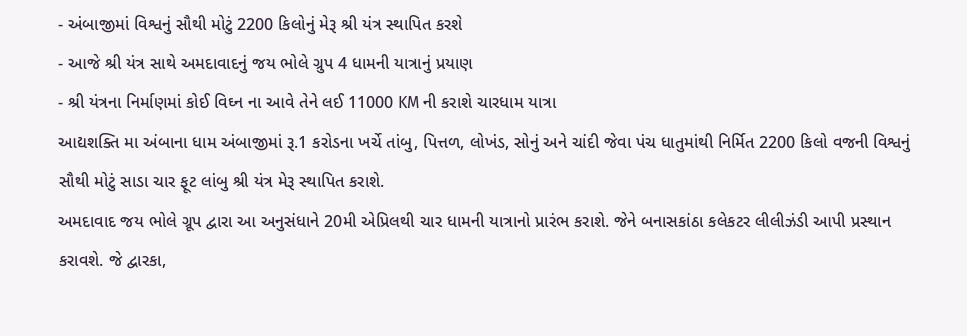- અંબાજીમાં વિશ્વનું સૌથી મોટું 2200 કિલોનું મેરૂ શ્રી યંત્ર સ્થાપિત કરશે
- આજે શ્રી યંત્ર સાથે અમદાવાદનું જય ભોલે ગ્રુપ 4 ધામની યાત્રાનું પ્રયાણ
- શ્રી યંત્રના નિર્માણમાં કોઈ વિઘ્ન ના આવે તેને લઈ 11000 KM ની કરાશે ચારધામ યાત્રા
આદ્યશક્તિ મા અંબાના ધામ અંબાજીમાં રૂ.1 કરોડના ખર્ચે તાંબુ, પિત્તળ, લોખંડ, સોનું અને ચાંદી જેવા પંચ ધાતુમાંથી નિર્મિત 2200 કિલો વજની વિશ્વનું સૌથી મોટું સાડા ચાર ફૂટ લાંબુ શ્રી યંત્ર મેરૂ સ્થાપિત કરાશે.
અમદાવાદ જય ભોલે ગ્રૂપ દ્વારા આ અનુસંધાને 20મી એપ્રિલથી ચાર ધામની યાત્રાનો પ્રારંભ કરાશે. જેને બનાસકાંઠા કલેકટર લીલીઝંડી આપી પ્રસ્થાન કરાવશે. જે દ્વારકા,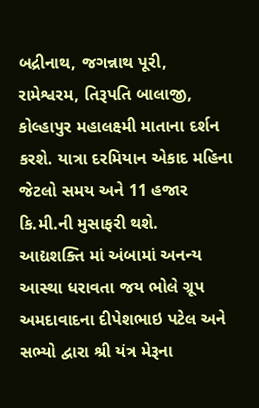બદ્રીનાથ, જગન્નાથ પૂરી, રામેશ્વરમ, તિરૂપતિ બાલાજી, કોલ્હાપુર મહાલક્ષ્મી માતાના દર્શન કરશે. યાત્રા દરમિયાન એકાદ મહિના જેટલો સમય અને 11 હજાર કિ.મી.ની મુસાફરી થશે.
આદ્યશક્તિ માં અંબામાં અનન્ય આસ્થા ધરાવતા જય ભોલે ગ્રૂપ અમદાવાદના દીપેશભાઇ પટેલ અને સભ્યો દ્વારા શ્રી યંત્ર મેરૂના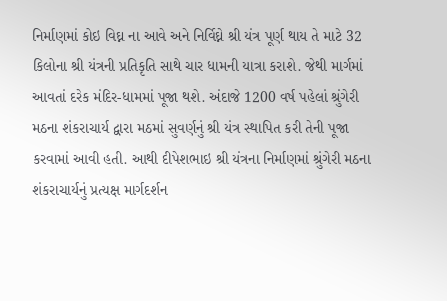નિર્માણમાં કોઇ વિઘ્ન ના આવે અને નિર્વિઘ્ને શ્રી યંત્ર પૂર્ણ થાય તે માટે 32 કિલોના શ્રી યંત્રની પ્રતિકૃતિ સાથે ચાર ધામની યાત્રા કરાશે. જેથી માર્ગમાં આવતાં દરેક મંદિર-ધામમાં પૂજા થશે. અંદાજે 1200 વર્ષ પહેલાં શ્રુંગેરી મઠના શંકરાચાર્ય દ્વારા મઠમાં સુવર્ણનું શ્રી યંત્ર સ્થાપિત કરી તેની પૂજા કરવામાં આવી હતી. આથી દીપેશભાઇ શ્રી યંત્રના નિર્માણમાં શ્રુંગેરી મઠના શંકરાચાર્યનું પ્રત્યક્ષ માર્ગદર્શન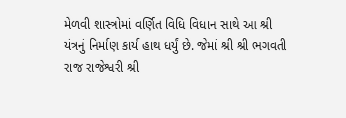મેળવી શાસ્ત્રોમાં વર્ણિત વિધિ વિધાન સાથે આ શ્રી યંત્રનું નિર્માણ કાર્ય હાથ ધર્યું છે. જેમાં શ્રી શ્રી ભગવતી રાજ રાજેશ્વરી શ્રી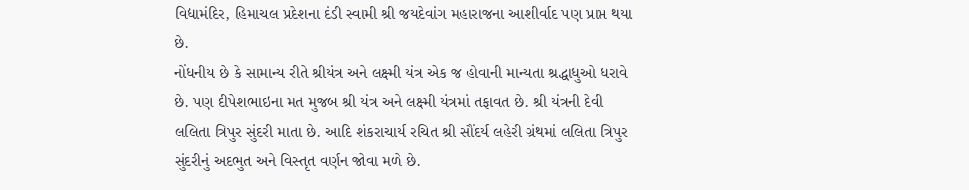વિદ્યામંદિર, હિમાચલ પ્રદેશના દંડી સ્વામી શ્રી જયદેવાંગ મહારાજના આશીર્વાદ પણ પ્રાપ્ત થયા છે.
નોંધનીય છે કે સામાન્ય રીતે શ્રીયંત્ર અને લક્ષ્મી યંત્ર એક જ હોવાની માન્યતા શ્રદ્ધાધુઓ ધરાવે છે. પણ દીપેશભાઇના મત મુજબ શ્રી યંત્ર અને લક્ષ્મી યંત્રમાં તફાવત છે. શ્રી યંત્રની દેવી લલિતા ત્રિપુર સુંદરી માતા છે. આદિ શંકરાચાર્ય રચિત શ્રી સૌંદર્ય લહેરી ગ્રંથમાં લલિતા ત્રિપુર સુંદરીનું અદભુત અને વિસ્તૃત વર્ણન જોવા મળે છે.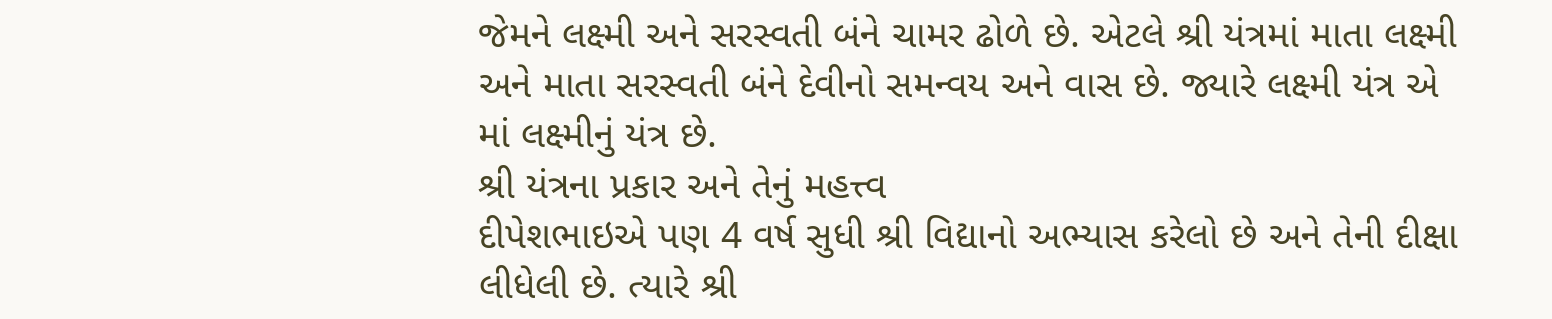જેમને લક્ષ્મી અને સરસ્વતી બંને ચામર ઢોળે છે. એટલે શ્રી યંત્રમાં માતા લક્ષ્મી અને માતા સરસ્વતી બંને દેવીનો સમન્વય અને વાસ છે. જ્યારે લક્ષ્મી યંત્ર એ માં લક્ષ્મીનું યંત્ર છે.
શ્રી યંત્રના પ્રકાર અને તેનું મહત્ત્વ
દીપેશભાઇએ પણ 4 વર્ષ સુધી શ્રી વિદ્યાનો અભ્યાસ કરેલો છે અને તેની દીક્ષા લીધેલી છે. ત્યારે શ્રી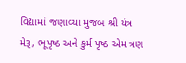વિદ્યામાં જણાવ્યા મુજબ શ્રી યંત્ર મેરૂ, ભૂપૃષ્ઠ અને કુર્મ પૃષ્ઠ એમ ત્રણ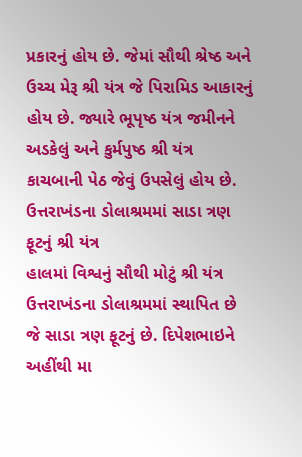પ્રકારનું હોય છે. જેમાં સૌથી શ્રેષ્ઠ અને ઉચ્ચ મેરૂ શ્રી યંત્ર જે પિરામિડ આકારનું હોય છે. જ્યારે ભૂપૃષ્ઠ યંત્ર જમીનને અડકેલું અને કુર્મપુષ્ઠ શ્રી યંત્ર કાચબાની પેઠ જેવું ઉપસેલું હોય છે.
ઉત્તરાખંડના ડોલાશ્રમમાં સાડા ત્રણ ફૂટનું શ્રી યંત્ર
હાલમાં વિશ્વનું સૌથી મોટું શ્રી યંત્ર ઉત્તરાખંડના ડોલાશ્રમમાં સ્થાપિત છે જે સાડા ત્રણ ફૂટનું છે. દિપેશભાઇને અહીંથી મા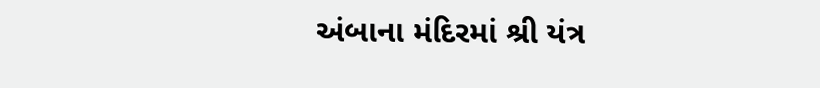અંબાના મંદિરમાં શ્રી યંત્ર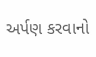અર્પણ કરવાનો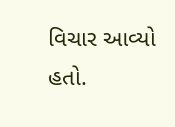વિચાર આવ્યો હતો.